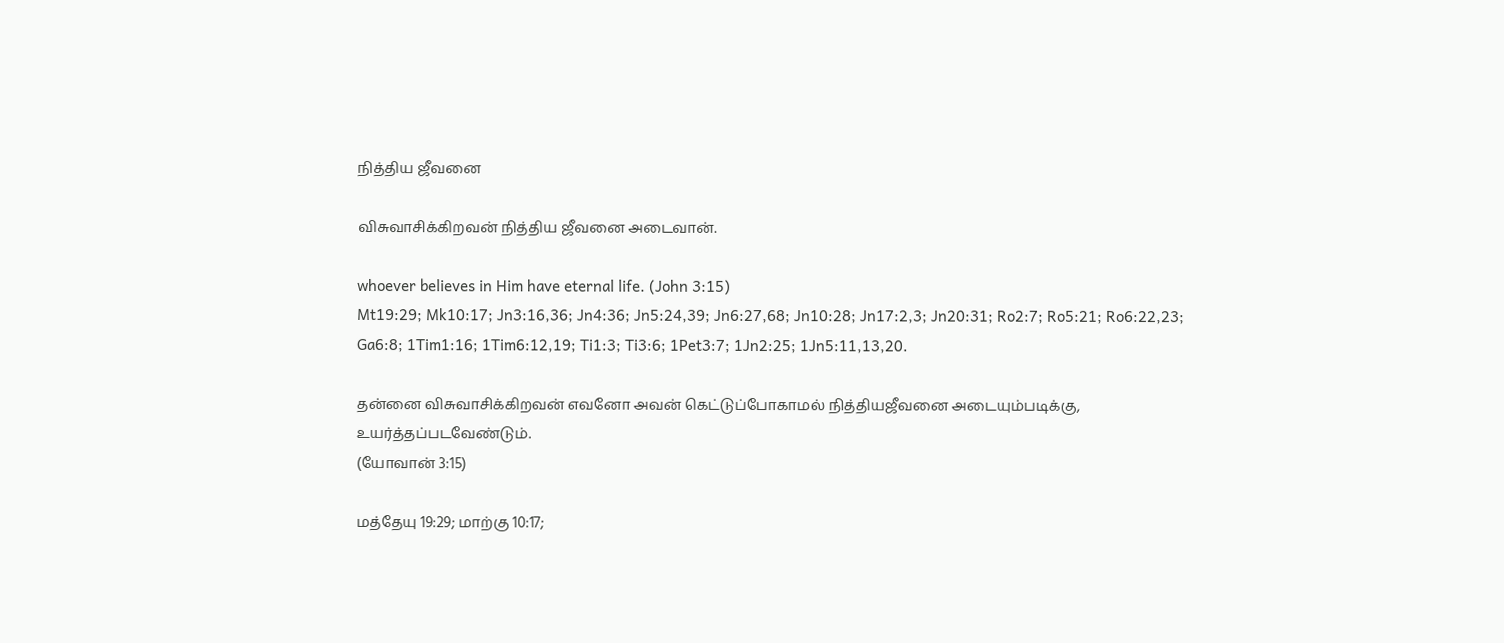நித்திய ஜீவனை

விசுவாசிக்கிறவன் நித்திய ஜீவனை அடைவான்.

whoever believes in Him have eternal life. (John 3:15)
Mt19:29; Mk10:17; Jn3:16,36; Jn4:36; Jn5:24,39; Jn6:27,68; Jn10:28; Jn17:2,3; Jn20:31; Ro2:7; Ro5:21; Ro6:22,23; Ga6:8; 1Tim1:16; 1Tim6:12,19; Ti1:3; Ti3:6; 1Pet3:7; 1Jn2:25; 1Jn5:11,13,20.

தன்னை விசுவாசிக்கிறவன் எவனோ அவன் கெட்டுப்போகாமல் நித்தியஜீவனை அடையும்படிக்கு, உயர்த்தப்படவேண்டும்.
(யோவான் 3:15)

மத்தேயு 19:29; மாற்கு 10:17;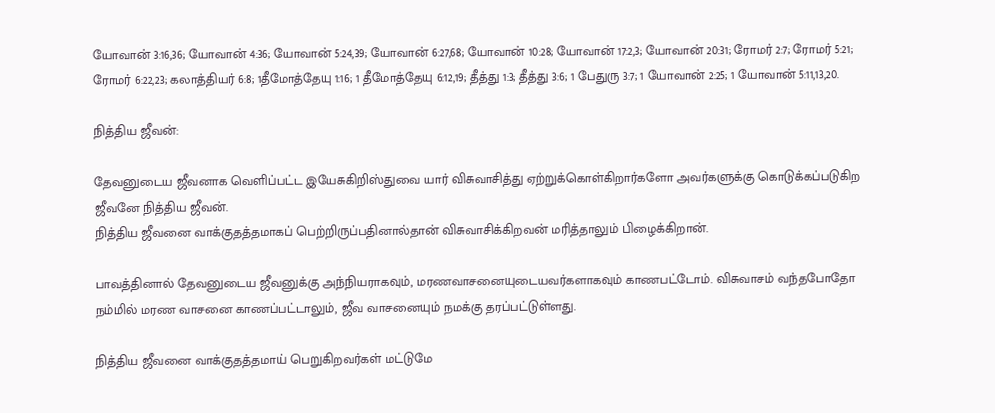யோவான் 3:16,36; யோவான் 4:36; யோவான் 5:24,39; யோவான் 6:27,68; யோவான் 10:28; யோவான் 17:2,3; யோவான் 20:31; ரோமர் 2:7; ரோமர் 5:21; ரோமர் 6:22,23; கலாத்தியர் 6:8; 1தீமோத்தேயு 1:16; 1 தீமோத்தேயு 6:12,19; தீத்து 1:3; தீத்து 3:6; 1 பேதுரு 3:7; 1 யோவான் 2:25; 1 யோவான் 5:11,13,20.

நித்திய ஜீவன்:

தேவனுடைய ஜீவனாக வெளிப்பட்ட இயேசுகிறிஸ்துவை யார் விசுவாசித்து ஏற்றுக்கொள்கிறார்களோ அவர்களுக்கு கொடுக்கப்படுகிற ஜீவனே நித்திய ஜீவன்.
நித்திய ஜீவனை வாக்குதத்தமாகப் பெற்றிருப்பதினால்தான் விசுவாசிக்கிறவன் மரித்தாலும் பிழைக்கிறான்.

பாவத்தினால் தேவனுடைய ஜீவனுக்கு அந்நியராகவும், மரணவாசனையுடையவர்களாகவும் காணபட்டோம். விசுவாசம் வந்தபோதோ நம்மில் மரண வாசனை காணப்பட்டாலும், ஜீவ வாசனையும் நமக்கு தரப்பட்டுள்ளது.

நித்திய ஜீவனை வாக்குதத்தமாய் பெறுகிறவர்கள் மட்டுமே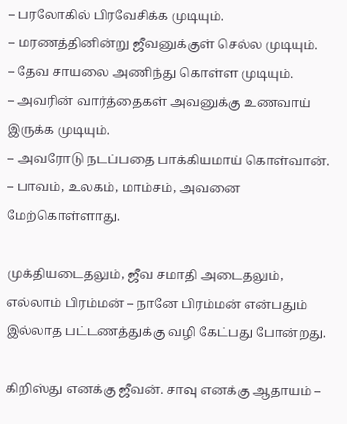– பரலோகில் பிரவேசிக்க முடியும்.
– மரணத்தினின்று ஜீவனுக்குள் செல்ல முடியும்.
– தேவ சாயலை அணிந்து கொள்ள முடியும்.
– அவரின் வார்த்தைகள் அவனுக்கு உணவாய் இருக்க முடியும்.
– அவரோடு நடப்பதை பாக்கியமாய் கொள்வான்.
– பாவம், உலகம், மாம்சம், அவனை மேற்கொள்ளாது.

முக்தியடைதலும், ஜீவ சமாதி அடைதலும், எல்லாம் பிரம்மன் – நானே பிரம்மன் என்பதும் இல்லாத பட்டணத்துக்கு வழி கேட்பது போன்றது.

கிறிஸ்து எனக்கு ஜீவன். சாவு எனக்கு ஆதாயம் –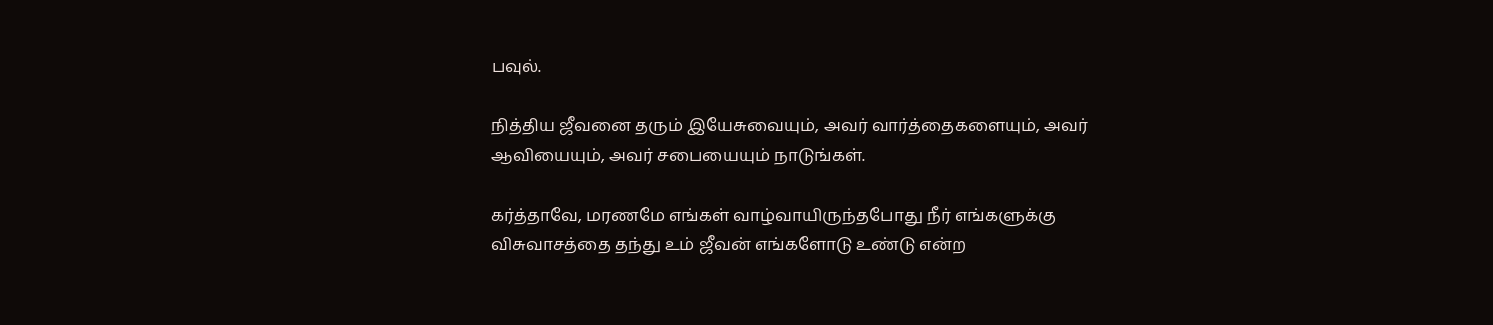பவுல்.

நித்திய ஜீவனை தரும் இயேசுவையும், அவர் வார்த்தைகளையும், அவர் ஆவியையும், அவர் சபையையும் நாடுங்கள்.

கர்த்தாவே, மரணமே எங்கள் வாழ்வாயிருந்தபோது நீர் எங்களுக்கு விசுவாசத்தை தந்து உம் ஜீவன் எங்களோடு உண்டு என்ற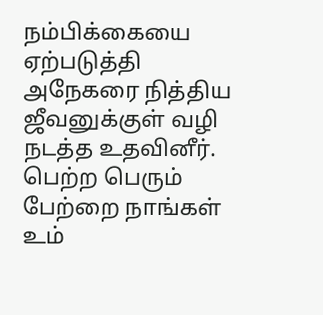நம்பிக்கையை ஏற்படுத்தி அநேகரை நித்திய ஜீவனுக்குள் வழி நடத்த உதவினீர். பெற்ற பெரும் பேற்றை நாங்கள் உம்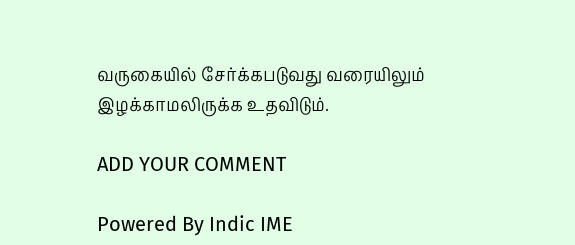வருகையில் சேர்க்கபடுவது வரையிலும் இழக்காமலிருக்க உதவிடும்.

ADD YOUR COMMENT

Powered By Indic IME